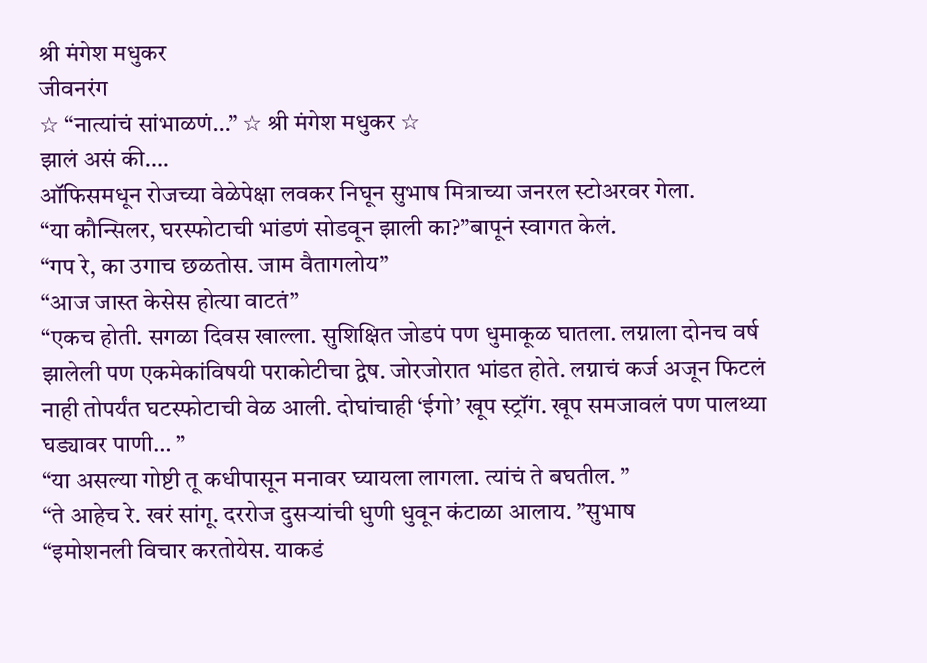श्री मंगेश मधुकर
जीवनरंग
☆ “नात्यांचं सांभाळणं…” ☆ श्री मंगेश मधुकर ☆
झालं असं की….
ऑफिसमधून रोजच्या वेळेपेक्षा लवकर निघून सुभाष मित्राच्या जनरल स्टोअरवर गेला.
“या कौन्सिलर, घरस्फोटाची भांडणं सोडवून झाली का?”बापूनं स्वागत केलं.
“गप रे, का उगाच छळतोस. जाम वैतागलोय”
“आज जास्त केसेस होत्या वाटतं”
“एकच होती. सगळा दिवस खाल्ला. सुशिक्षित जोडपं पण धुमाकूळ घातला. लग्नाला दोनच वर्ष झालेली पण एकमेकांविषयी पराकोटीचा द्वेष. जोरजोरात भांडत होते. लग्नाचं कर्ज अजून फिटलं नाही तोपर्यंत घटस्फोटाची वेळ आली. दोघांचाही ‘ईगो’ खूप स्ट्रॉंग. खूप समजावलं पण पालथ्या घड्यावर पाणी… ”
“या असल्या गोष्टी तू कधीपासून मनावर घ्यायला लागला. त्यांचं ते बघतील. ”
“ते आहेच रे. खरं सांगू. दररोज दुसऱ्यांची धुणी धुवून कंटाळा आलाय. ”सुभाष
“इमोशनली विचार करतोयेस. याकडं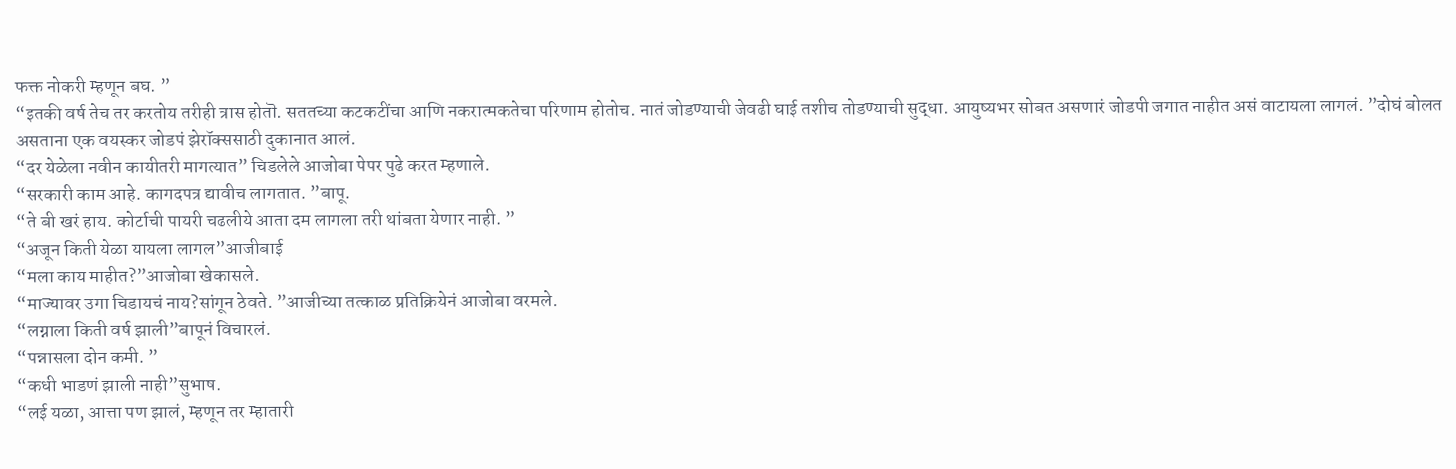फक्त नोकरी म्हणून बघ. ”
“इतकी वर्ष तेच तर करतोय तरीही त्रास होतॊ. सततच्या कटकटींचा आणि नकरात्मकतेचा परिणाम होतोच. नातं जोडण्याची जेवढी घाई तशीच तोडण्याची सुद्धा. आयुष्यभर सोबत असणारं जोडपी जगात नाहीत असं वाटायला लागलं. ”दोघं बोलत असताना एक वयस्कर जोडपं झेरॉक्ससाठी दुकानात आलं.
“दर येळेला नवीन कायीतरी मागत्यात” चिडलेले आजोबा पेपर पुढे करत म्हणाले.
“सरकारी काम आहे. कागदपत्र द्यावीच लागतात. ”बापू.
“ते बी खरं हाय. कोर्टाची पायरी चढलीये आता दम लागला तरी थांबता येणार नाही. ”
“अजून किती येळा यायला लागल”आजीबाई
“मला काय माहीत?”आजोबा खेकासले.
“माज्यावर उगा चिडायचं नाय?सांगून ठेवते. ”आजीच्या तत्काळ प्रतिक्रियेनं आजोबा वरमले.
“लग्नाला किती वर्ष झाली”बापूनं विचारलं.
“पन्नासला दोन कमी. ”
“कधी भाडणं झाली नाही”सुभाष.
“लई यळा, आत्ता पण झालं, म्हणून तर म्हातारी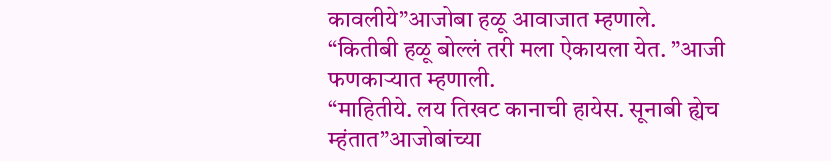कावलीये”आजोबा हळू आवाजात म्हणाले.
“कितीबी हळू बोल्लं तरी मला ऐकायला येत. ”आजी फणकाऱ्यात म्हणाली.
“माहितीये. लय तिखट कानाची हायेस. सूनाबी ह्येच म्हंतात”आजोबांच्या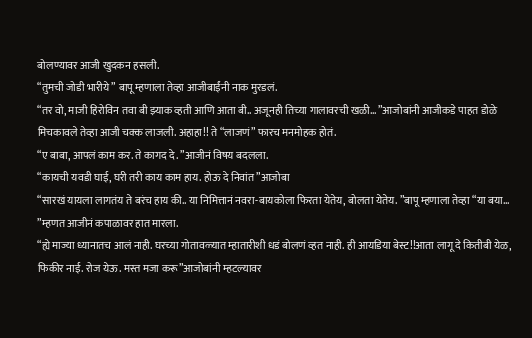बोलण्यावर आजी खुदकन हसली.
“तुमची जोडी भारीये” बापू म्हणाला तेव्हा आजीबाईंनी नाक मुरडलं.
“तर वो, माजी हिरोविन तवा बी झ्याक व्हती आणि आता बी.. अजूनही तिच्या गालावरची खळी… ”आजोबांनी आजीकडे पाहत डोळे मिचकावले तेव्हा आजी चक्क लाजली. अहाहा!! ते “लाजणं” फारच मनमोहक होतं.
“ए बाबा, आपलं काम कर. ते कागद दे. ”आजीनं विषय बदलला.
“कायची यवडी घाई, घरी तरी काय काम हाय. होऊ दे निवांत”आजोबा
“सारखं यायला लागतंय ते बरंच हाय की.. या निमित्तानं नवरा-बायकोला फिरता येतेय, बोलता येतेय. ”बापू म्हणाला तेव्हा “या बया… ”म्हणत आजीनं कपाळावर हात मारला.
“ह्ये माज्या ध्यानातच आलं नाही. घरच्या गोतावळ्यात म्हातारीशी धडं बोलणं व्हत नाही. ही आयडिया बेस्ट!!आता लागू दे कितीबी येळ, फिकीर नाई. रोज येऊ. मस्त मजा करू”आजोबांनी म्हटल्यावर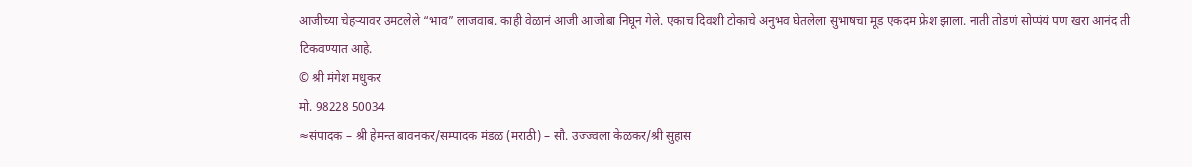आजीच्या चेहऱ्यावर उमटलेले “भाव” लाजवाब. काही वेळानं आजी आजोबा निघून गेले. एकाच दिवशी टोकाचे अनुभव घेतलेला सुभाषचा मूड एकदम फ्रेश झाला. नाती तोडणं सोप्पंयं पण खरा आनंद ती टिकवण्यात आहे.
© श्री मंगेश मधुकर
मो. 98228 50034
≈संपादक – श्री हेमन्त बावनकर/सम्पादक मंडळ (मराठी) – सौ. उज्ज्वला केळकर/श्री सुहास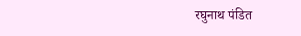रघुनाथ पंडित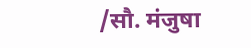/सौ. मंजुषा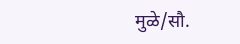मुळे/सौ.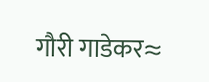गौरी गाडेकर≈